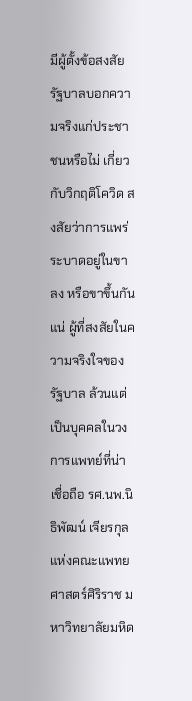มีผู้ตั้งข้อสงสัย รัฐบาลบอกความจริงแก่ประชาชนหรือไม่ เกี่ยวกับวิกฤติโควิด สงสัยว่าการแพร่ระบาดอยู่ในขาลง หรือขาขึ้นกันแน่ ผู้ที่สงสัยในความจริงใจของรัฐบาล ล้วนแต่เป็นบุคคลในวงการแพทย์ที่น่าเชื่อถือ รศ.นพ.นิธิพัฒน์ เจียรกุล แห่งคณะแพทยศาสตร์ศิริราช มหาวิทยาลัยมหิด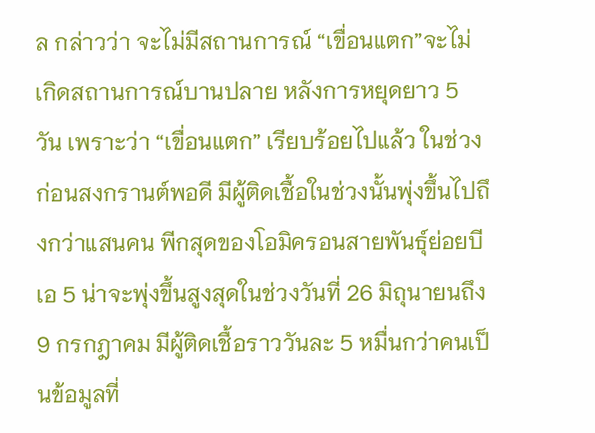ล กล่าวว่า จะไม่มีสถานการณ์ “เขื่อนแตก”จะไม่เกิดสถานการณ์บานปลาย หลังการหยุดยาว 5 วัน เพราะว่า “เขื่อนแตก” เรียบร้อยไปแล้ว ในช่วงก่อนสงกรานต์พอดี มีผู้ติดเชื้อในช่วงนั้นพุ่งขึ้นไปถึงกว่าแสนคน พีกสุดของโอมิครอนสายพันธุ์ย่อยบีเอ 5 น่าจะพุ่งขึ้นสูงสุดในช่วงวันที่ 26 มิถุนายนถึง 9 กรกฎาคม มีผู้ติดเชื้อราววันละ 5 หมื่นกว่าคนเป็นข้อมูลที่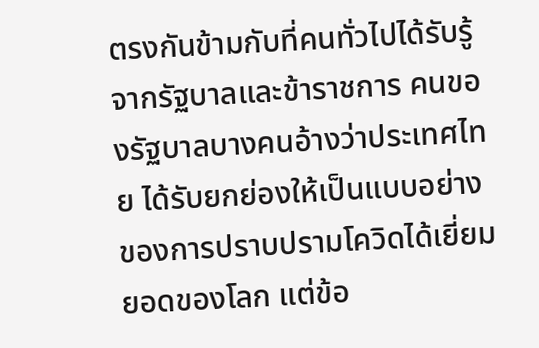ตรงกันข้ามกับที่คนทั่วไปได้รับรู้จากรัฐบาลและข้าราชการ คนของรัฐบาลบางคนอ้างว่าประเทศไทย ได้รับยกย่องให้เป็นแบบอย่างของการปราบปรามโควิดได้เยี่ยมยอดของโลก แต่ข้อ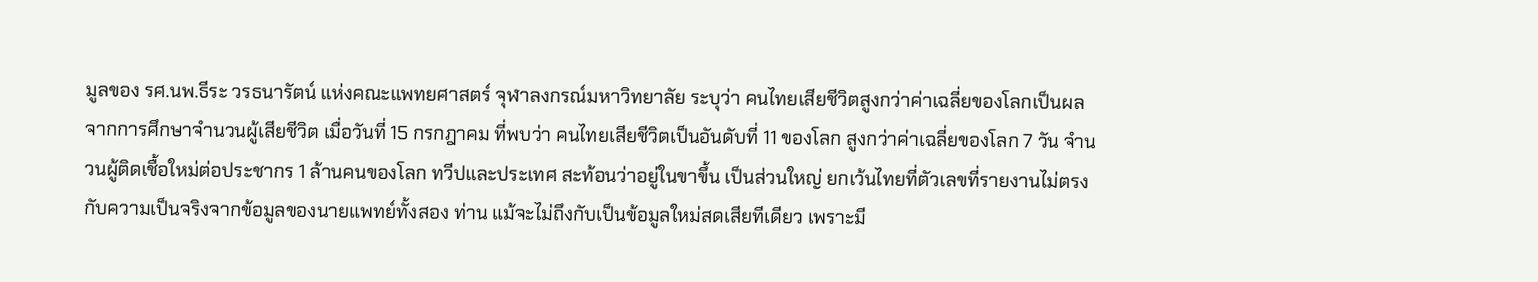มูลของ รศ.นพ.ธีระ วรธนารัตน์ แห่งคณะแพทยศาสตร์ จุฬาลงกรณ์มหาวิทยาลัย ระบุว่า คนไทยเสียชีวิตสูงกว่าค่าเฉลี่ยของโลกเป็นผลจากการศึกษาจำนวนผู้เสียชีวิต เมื่อวันที่ 15 กรกฎาคม ที่พบว่า คนไทยเสียชีวิตเป็นอันดับที่ 11 ของโลก สูงกว่าค่าเฉลี่ยของโลก 7 วัน จำนวนผู้ติดเชื้อใหม่ต่อประชากร 1 ล้านคนของโลก ทวีปและประเทศ สะท้อนว่าอยู่ในขาขึ้น เป็นส่วนใหญ่ ยกเว้นไทยที่ตัวเลขที่รายงานไม่ตรงกับความเป็นจริงจากข้อมูลของนายแพทย์ทั้งสอง ท่าน แม้จะไม่ถึงกับเป็นข้อมูลใหม่สดเสียทีเดียว เพราะมี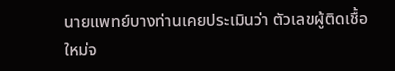นายแพทย์บางท่านเคยประเมินว่า ตัวเลขผู้ติดเชื้อใหม่จ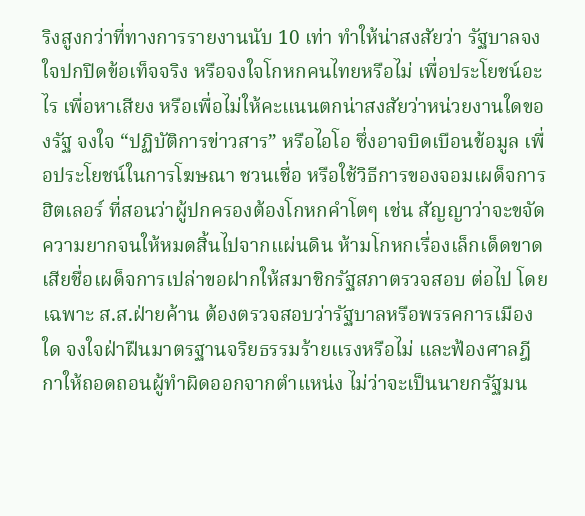ริงสูงกว่าที่ทางการรายงานนับ 10 เท่า ทำให้น่าสงสัยว่า รัฐบาลจงใจปกปิดข้อเท็จจริง หรือจงใจโกหกคนไทยหรือไม่ เพื่อประโยชน์อะไร เพื่อหาเสียง หรือเพื่อไม่ให้คะแนนตกน่าสงสัยว่าหน่วยงานใดของรัฐ จงใจ “ปฏิบัติการข่าวสาร” หรือไอโอ ซึ่งอาจบิดเบือนข้อมูล เพื่อประโยชน์ในการโฆษณา ชวนเชื่อ หรือใช้วิธีการของจอมเผด็จการฮิตเลอร์ ที่สอนว่าผู้ปกครองต้องโกหกคำโตๆ เช่น สัญญาว่าจะขจัดความยากจนให้หมดสิ้นไปจากแผ่นดิน ห้ามโกหกเรื่องเล็กเด็ดขาด เสียชื่อเผด็จการเปล่าขอฝากให้สมาชิกรัฐสภาตรวจสอบ ต่อไป โดยเฉพาะ ส.ส.ฝ่ายค้าน ต้องตรวจสอบว่ารัฐบาลหรือพรรคการเมืองใด จงใจฝ่าฝืนมาตรฐานจริยธรรมร้ายแรงหรือไม่ และฟ้องศาลฎีกาให้ถอดถอนผู้ทำผิดออกจากตำแหน่ง ไม่ว่าจะเป็นนายกรัฐมน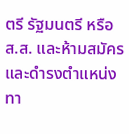ตรี รัฐมนตรี หรือ ส.ส. และห้ามสมัครและดำรงตำแหน่งทา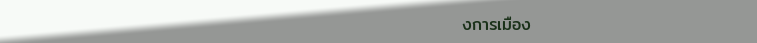งการเมือง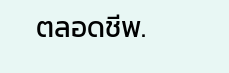ตลอดชีพ.